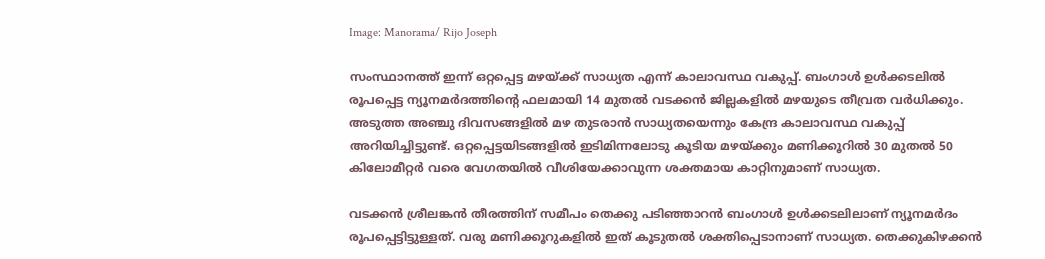Image: Manorama/ Rijo Joseph

സംസ്ഥാനത്ത് ഇന്ന് ഒറ്റപ്പെട്ട മഴയ്ക്ക് സാധ്യത എന്ന് കാലാവസ്ഥ വകുപ്പ്. ബംഗാള്‍ ഉള്‍ക്കടലില്‍ രൂപപ്പെട്ട ന്യൂനമര്‍ദത്തിന്റെ ഫലമായി 14 മുതല്‍ വടക്കന്‍ ജില്ലകളില്‍ മഴയുടെ തീവ്രത വര്‍ധിക്കും. അടുത്ത അഞ്ചു ദിവസങ്ങളില്‍ മഴ തുടരാന്‍ സാധ്യതയെന്നും കേന്ദ്ര കാലാവസ്ഥ വകുപ്പ് അറിയിച്ചിട്ടുണ്ട്. ഒറ്റപ്പെട്ടയിടങ്ങളിൽ ഇടിമിന്നലോടു കൂടിയ മഴയ്ക്കും മണിക്കൂറിൽ 30 മുതൽ 50 കിലോമീറ്റർ വരെ വേഗതയിൽ വീശിയേക്കാവുന്ന ശക്തമായ കാറ്റിനുമാണ് സാധ്യത.

വടക്കൻ ശ്രീലങ്കൻ തീരത്തിന് സമീപം തെക്കു പടിഞ്ഞാറൻ ബംഗാൾ ഉൾക്കടലിലാണ് ന്യൂനമർദം രൂപപ്പെട്ടിട്ടുള്ളത്. വരു മണിക്കൂറുകളില്‍ ഇത് കൂടുതല്‍ ശക്തിപ്പെടാനാണ് സാധ്യത. തെക്കുകിഴക്കൻ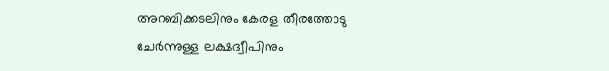അറബിക്കടലിനും കേരള തീരത്തോടു ചേർന്നുള്ള ലക്ഷദ്വീപിനും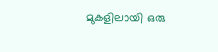മുകളിലായി ഒരു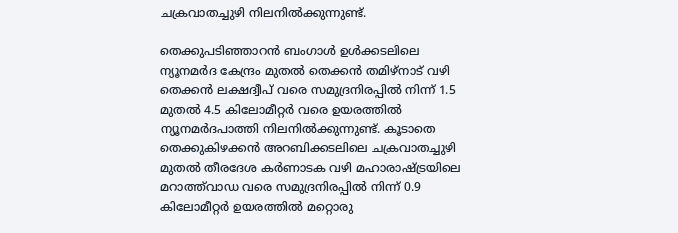ചക്രവാതച്ചുഴി നിലനിൽക്കുന്നുണ്ട്.

തെക്കുപടിഞ്ഞാറൻ ബംഗാൾ ഉൾക്കടലിലെ ന്യൂനമർദ കേന്ദ്രം മുതൽ തെക്കൻ തമിഴ്‌നാട് വഴി തെക്കൻ ലക്ഷദ്വീപ് വരെ സമുദ്രനിരപ്പിൽ നിന്ന് 1.5 മുതൽ 4.5 കിലോമീറ്റർ വരെ ഉയരത്തിൽ ന്യൂനമർദപാത്തി നിലനിൽക്കുന്നുണ്ട്. കൂടാതെ തെക്കുകിഴക്കൻ അറബിക്കടലിലെ ചക്രവാതച്ചുഴി മുതൽ തീരദേശ കർണാടക വഴി മഹാരാഷ്ട്രയിലെ മറാത്ത്‌വാഡ വരെ സമുദ്രനിരപ്പിൽ നിന്ന് 0.9 കിലോമീറ്റർ ഉയരത്തിൽ മറ്റൊരു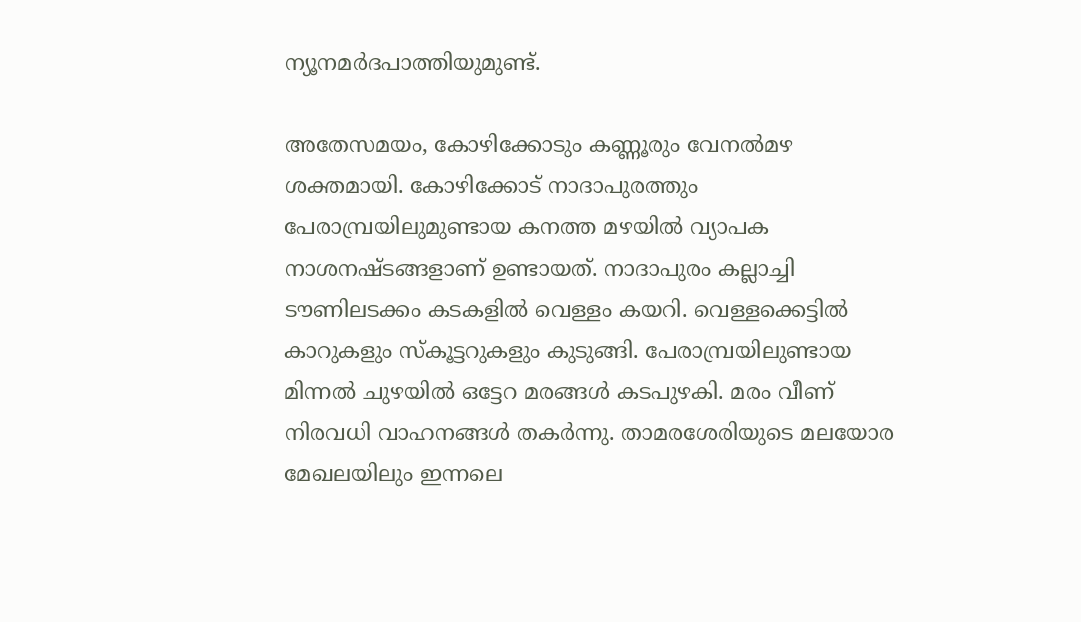ന്യൂനമർദപാത്തിയുമുണ്ട്.

അതേസമയം, കോഴിക്കോടും കണ്ണൂരും വേനല്‍മഴ ശക്തമായി. കോഴിക്കോട് നാദാപുരത്തും പേരാമ്പ്രയിലുമുണ്ടായ കനത്ത മഴയില്‍ വ്യാപക നാശനഷ്ടങ്ങളാണ് ഉണ്ടായത്. നാദാപുരം കല്ലാച്ചി ടൗണിലടക്കം കടകളില്‍ വെള്ളം കയറി. വെള്ളക്കെട്ടില്‍ കാറുകളും സ്കൂട്ടറുകളും കുടുങ്ങി. പേരാമ്പ്രയിലുണ്ടായ മിന്നല്‍ ചുഴയില്‍ ഒട്ടേറ മരങ്ങള്‍ കടപുഴകി. മരം വീണ് നിരവധി വാഹനങ്ങള്‍ തകര്‍ന്നു. താമരശേരിയുടെ മലയോര മേഖലയിലും ഇന്നലെ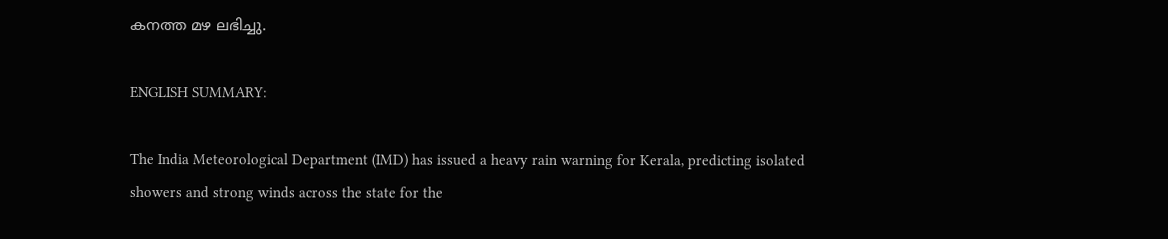കനത്ത മഴ ലഭിച്ചു.

ENGLISH SUMMARY:

The India Meteorological Department (IMD) has issued a heavy rain warning for Kerala, predicting isolated showers and strong winds across the state for the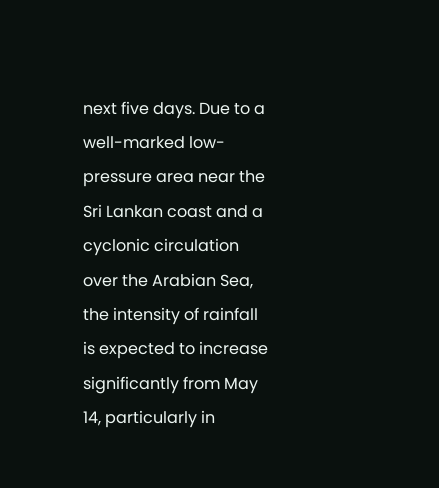next five days. Due to a well-marked low-pressure area near the Sri Lankan coast and a cyclonic circulation over the Arabian Sea, the intensity of rainfall is expected to increase significantly from May 14, particularly in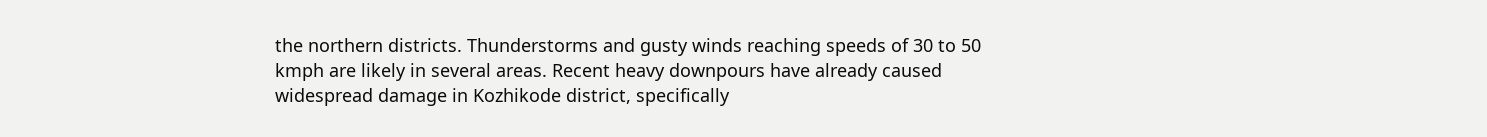the northern districts. Thunderstorms and gusty winds reaching speeds of 30 to 50 kmph are likely in several areas. Recent heavy downpours have already caused widespread damage in Kozhikode district, specifically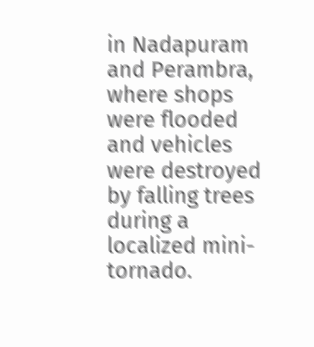in Nadapuram and Perambra, where shops were flooded and vehicles were destroyed by falling trees during a localized mini-tornado.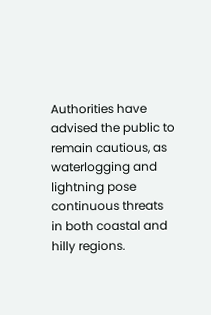Authorities have advised the public to remain cautious, as waterlogging and lightning pose continuous threats in both coastal and hilly regions.